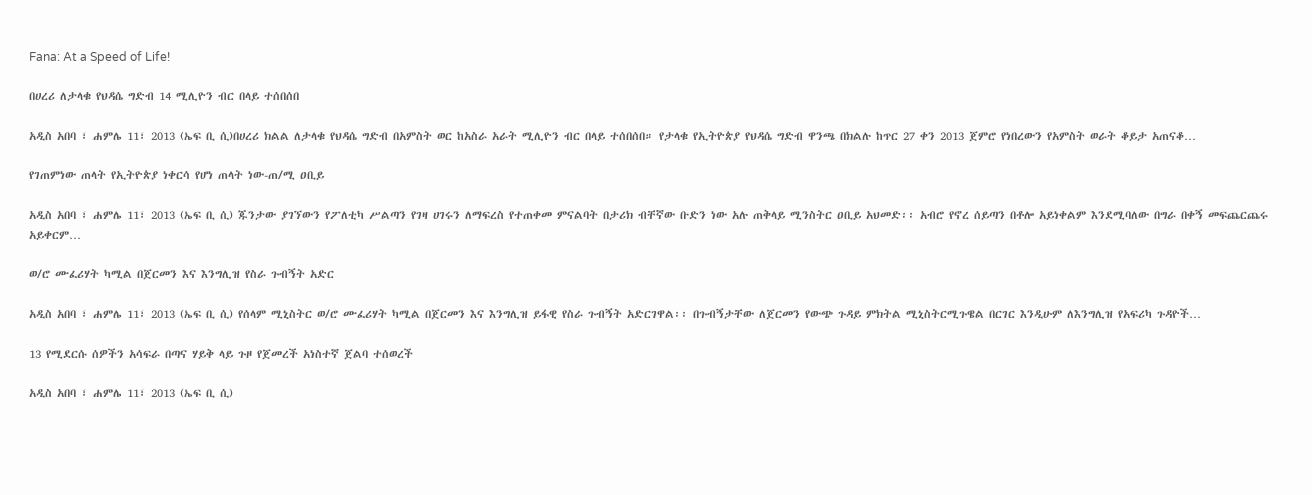Fana: At a Speed of Life!

በሀረሪ ለታላቁ የህዳሴ ግድብ 14 ሚሊዮን ብር በላይ ተሰበሰበ

አዲስ አበባ ፣ ሐምሌ 11፣ 2013 (ኤፍ ቢ ሲ)በሀረሪ ክልል ለታላቁ የህዳሴ ግድብ በአምስት ወር ከአስራ አራት ሚሊዮን ብር በላይ ተሰበሰበ። የታላቁ የኢትዮጵያ የህዳሴ ግድብ ዋንጫ በክልሉ ከጥር 27 ቀን 2013 ጀምሮ የነበረውን የአምስት ወራት ቆይታ አጠናቆ…

የገጠምነው ጠላት የኢትዮጵያ ነቀርሳ የሆነ ጠላት ነው-ጠ/ሚ ዐቢይ

አዲስ አበባ ፣ ሐምሌ 11፣ 2013 (ኤፍ ቢ ሲ) ጁንታው ያገኘውን የፖለቲካ ሥልጣን የገዛ ሀገሩን ለማፍረስ የተጠቀመ ምናልባት በታሪክ ብቸኛው ቡድን ነው አሉ ጠቅላይ ሚንስትር ዐቢይ አህመድ፡፡ አብሮ የኖረ ሰይጣን በቶሎ አይነቀልም እንደሚባለው በግራ በቀኝ መፍጨርጨሩ አይቀርም…

ወ/ሮ ሙፈሪሃት ካሚል በጀርመን እና እንግሊዝ የስራ ጉብኝት አድር

አዲስ አበባ ፣ ሐምሌ 11፣ 2013 (ኤፍ ቢ ሲ) የሰላም ሚኒስትር ወ/ሮ ሙፈሪሃት ካሚል በጀርመን እና እንግሊዝ ይፋዊ የስራ ጉብኝት አድርገዋል፡፡ በጉብኝታቸው ለጀርመን የውጭ ጉዳይ ምክትል ሚኒስትርሚጉዌል በርገር እንዲሁም ለእንግሊዝ የአፍሪካ ጉዳዮች…

13 የሚደርሱ ሰዎችን አሳፍራ በጣና ሃይቅ ላይ ጉዞ የጀመረች አነስተኛ ጀልባ ተሰወረች

አዲስ አበባ ፣ ሐምሌ 11፣ 2013 (ኤፍ ቢ ሲ)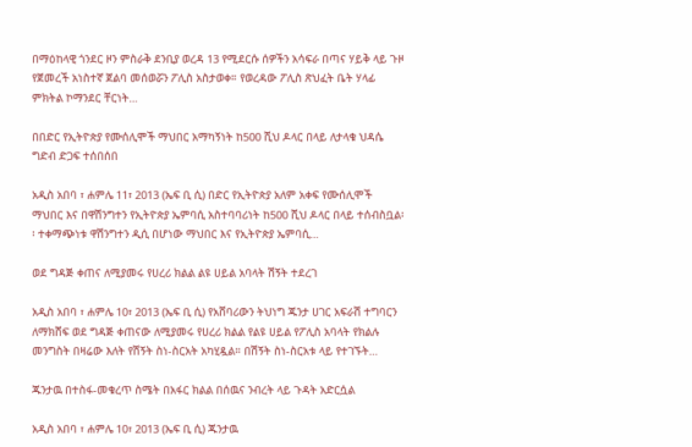በማዕከላዊ ጎንደር ዞን ምስራቅ ደንቢያ ወረዳ 13 የሚደርሱ ሰዎችን አሳፍራ በጣና ሃይቅ ላይ ጉዞ የጀመረች አነስተኛ ጀልባ መሰወሯን ፖሊስ አስታወቀ። የወረዳው ፖሊስ ጽህፈት ቤት ሃላፊ ምክትል ኮማንደር ቸርነት…

በበድር የኢትዮጵያ የሙሰሊሞች ማህበር አማካኝነት ከ500 ሺህ ዶላር በላይ ለታላቁ ህዳሴ ግድብ ድጋፍ ተሰበሰበ

አዲስ አበባ ፣ ሐምሌ 11፣ 2013 (ኤፍ ቢ ሲ) በድር የኢትዮጵያ አለም አቀፍ የሙሰሊሞች ማህበር እና በዋሽንግተን የኢትዮጵያ ኤምባሲ አስተባባሪነት ከ500 ሺህ ዶላር በላይ ተሰብስቧል፡፡ ተቀማጭነቱ ዋሽንግተን ዲሲ በሆነው ማህበር እና የኢትዮጵያ ኤምባሲ…

ወደ ግዳጅ ቀጠና ለሚያመሩ የሀረሪ ክልል ልዩ ሀይል አባላት ሽኝት ተደረገ

አዲስ አበባ ፣ ሐምሌ 10፣ 2013 (ኤፍ ቢ ሲ) የአሸባሪውን ትህነግ ጁንታ ሀገር አፍራሽ ተግባርን ለማክሸፍ ወደ ግዳጅ ቀጠናው ለሚያመሩ የሀረሪ ክልል የልዩ ሀይል የፖሊስ አባላት የክልሉ መንግስት በዛሬው እለት የሽኝት ስነ-ስርአት አካሂዷል። በሽኝት ስነ-ስርአቱ ላይ የተገኙት…

ጁንታዉ በተስፋ-መቁረጥ ስሜት በአፋር ክልል በሰዉና ንብረት ላይ ጉዳት አድርሷል

አዲስ አበባ ፣ ሐምሌ 10፣ 2013 (ኤፍ ቢ ሲ) ጁንታዉ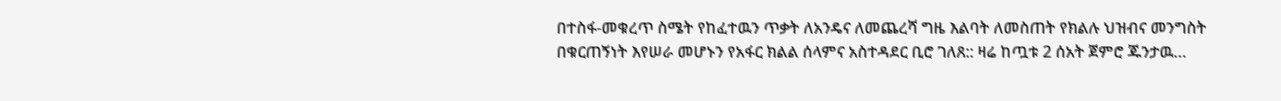በተስፋ-መቁረጥ ስሜት የከፈተዉን ጥቃት ለአንዴና ለመጨረሻ ግዜ እልባት ለመስጠት የክልሉ ህዝብና መንግስት በቁርጠኝነት እየሠራ መሆኑን የአፋር ክልል ሰላምና አስተዳደር ቢሮ ገለጸ:: ዛሬ ከጧቱ 2 ሰአት ጀምሮ ጁንታዉ…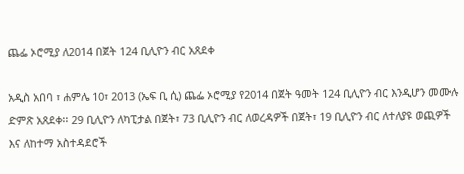ጨፌ ኦሮሚያ ለ2014 በጀት 124 ቢሊዮን ብር አጸደቀ

አዲስ አበባ ፣ ሐምሌ 10፣ 2013 (ኤፍ ቢ ሲ) ጨፌ ኦሮሚያ የ2014 በጀት ዓመት 124 ቢሊዮን ብር እንዲሆን መሙሉ ድምጽ አጸደቀ፡፡ 29 ቢሊዮን ለካፒታል በጀት፣ 73 ቢሊዮን ብር ለወረዳዎች በጀት፣ 19 ቢሊዮን ብር ለተለያዩ ወጪዎች እና ለከተማ አስተዳደሮች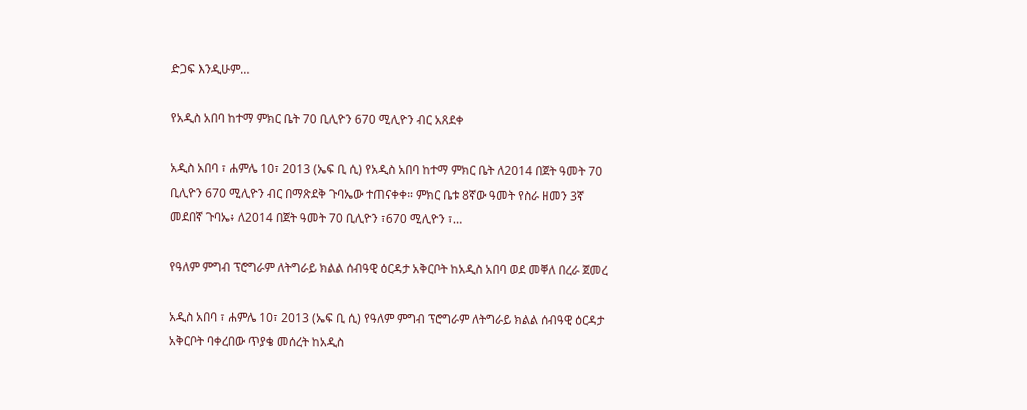ድጋፍ እንዲሁም…

የአዲስ አበባ ከተማ ምክር ቤት 70 ቢሊዮን 670 ሚሊዮን ብር አጸደቀ

አዲስ አበባ ፣ ሐምሌ 10፣ 2013 (ኤፍ ቢ ሲ) የአዲስ አበባ ከተማ ምክር ቤት ለ2014 በጀት ዓመት 70 ቢሊዮን 670 ሚሊዮን ብር በማጽደቅ ጉባኤው ተጠናቀቀ። ምክር ቤቱ 8ኛው ዓመት የስራ ዘመን 3ኛ መደበኛ ጉባኤ፥ ለ2014 በጀት ዓመት 70 ቢሊዮን ፣670 ሚሊዮን ፣…

የዓለም ምግብ ፕሮግራም ለትግራይ ክልል ሰብዓዊ ዕርዳታ አቅርቦት ከአዲስ አበባ ወደ መቐለ በረራ ጀመረ

አዲስ አበባ ፣ ሐምሌ 10፣ 2013 (ኤፍ ቢ ሲ) የዓለም ምግብ ፕሮግራም ለትግራይ ክልል ሰብዓዊ ዕርዳታ አቅርቦት ባቀረበው ጥያቄ መሰረት ከአዲስ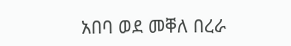አበባ ወደ መቐለ በረራ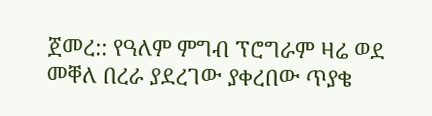ጀመረ:: የዓለም ምግብ ፕሮግራም ዛሬ ወደ መቐለ በረራ ያደረገው ያቀረበው ጥያቄ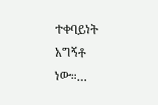ተቀባይነት አግኝቶ ነው።…